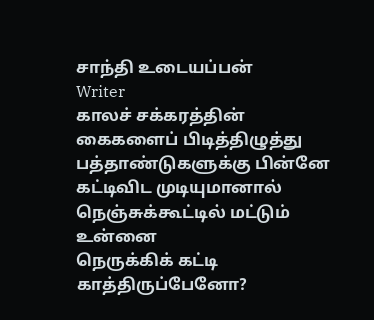சாந்தி உடையப்பன்
Writer
காலச் சக்கரத்தின்
கைகளைப் பிடித்திழுத்து
பத்தாண்டுகளுக்கு பின்னே
கட்டிவிட முடியுமானால்
நெஞ்சுக்கூட்டில் மட்டும் உன்னை
நெருக்கிக் கட்டி காத்திருப்பேனோ?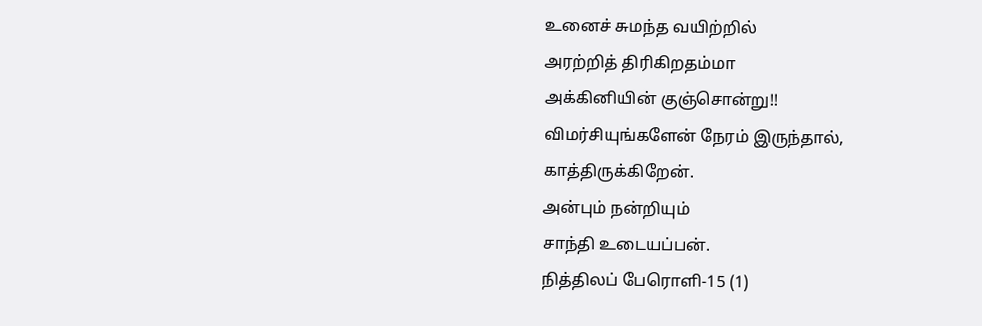உனைச் சுமந்த வயிற்றில்
அரற்றித் திரிகிறதம்மா
அக்கினியின் குஞ்சொன்று!!
விமர்சியுங்களேன் நேரம் இருந்தால், காத்திருக்கிறேன்.
அன்பும் நன்றியும்
சாந்தி உடையப்பன்.
நித்திலப் பேரொளி-15 (1)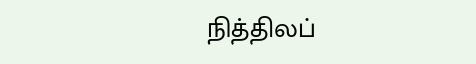நித்திலப்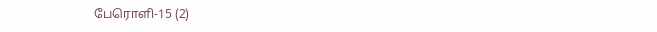பேரொளி-15 (2)